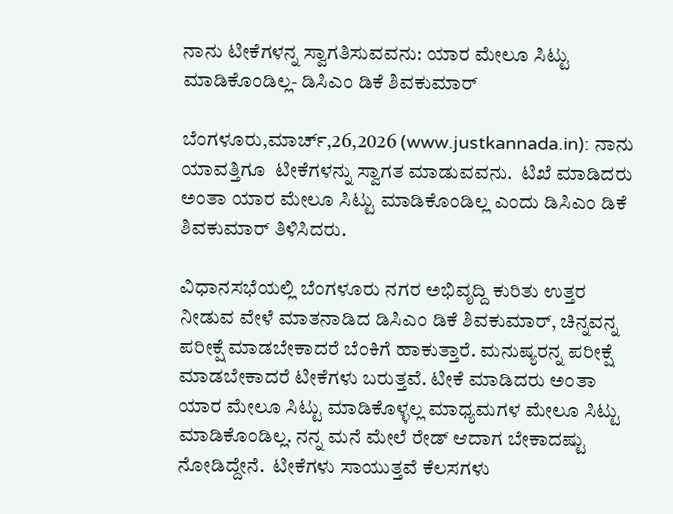ನಾನು ಟೀಕೆಗಳನ್ನ ಸ್ವಾಗತಿಸುವವನು: ಯಾರ ಮೇಲೂ ಸಿಟ್ಟು ಮಾಡಿಕೊಂಡಿಲ್ಲ- ಡಿಸಿಎಂ ಡಿಕೆ ಶಿವಕುಮಾರ್

ಬೆಂಗಳೂರು,ಮಾರ್ಚ್,26,2026 (www.justkannada.in): ನಾನು ಯಾವತ್ತಿಗೂ  ಟೀಕೆಗಳನ್ನು ಸ್ವಾಗತ ಮಾಡುವವನು.  ಟಿಖೆ ಮಾಡಿದರು ಅಂತಾ ಯಾರ ಮೇಲೂ ಸಿಟ್ಟು ಮಾಡಿಕೊಂಡಿಲ್ಲ ಎಂದು ಡಿಸಿಎಂ ಡಿಕೆ ಶಿವಕುಮಾರ್ ತಿಳಿಸಿದರು.

ವಿಧಾನಸಭೆಯಲ್ಲಿ ಬೆಂಗಳೂರು ನಗರ ಅಭಿವೃದ್ದಿ ಕುರಿತು ಉತ್ತರ ನೀಡುವ ವೇಳೆ ಮಾತನಾಡಿದ ಡಿಸಿಎಂ ಡಿಕೆ ಶಿವಕುಮಾರ್, ಚಿನ್ನವನ್ನ ಪರೀಕ್ಷೆ ಮಾಡಬೇಕಾದರೆ ಬೆಂಕಿಗೆ ಹಾಕುತ್ತಾರೆ. ಮನುಷ್ಯರನ್ನ ಪರೀಕ್ಷೆ ಮಾಡಬೇಕಾದರೆ ಟೀಕೆಗಳು ಬರುತ್ತವೆ. ಟೀಕೆ ಮಾಡಿದರು ಅಂತಾ ಯಾರ ಮೇಲೂ ಸಿಟ್ಟು ಮಾಡಿಕೊಳ್ಳಲ್ಲ ಮಾಧ್ಯಮಗಳ ಮೇಲೂ ಸಿಟ್ಟು ಮಾಡಿಕೊಂಡಿಲ್ಲ. ನನ್ನ ಮನೆ ಮೇಲೆ ರೇಡ್ ಆದಾಗ ಬೇಕಾದಷ್ಟು ನೋಡಿದ್ದೇನೆ.  ಟೀಕೆಗಳು ಸಾಯುತ್ತವೆ ಕೆಲಸಗಳು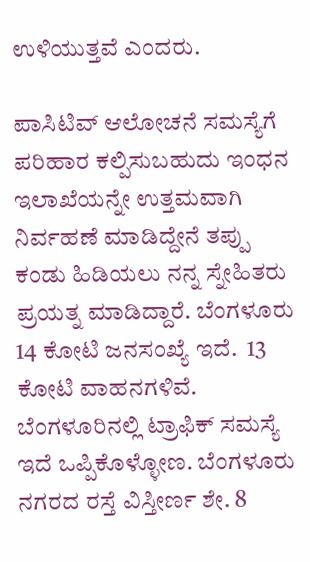ಉಳಿಯುತ್ತವೆ ಎಂದರು.

ಪಾಸಿಟಿವ್ ಆಲೋಚನೆ ಸಮಸ್ಯೆಗೆ ಪರಿಹಾರ ಕಲ್ಪಿಸುಬಹುದು ಇಂಧನ ಇಲಾಖೆಯನ್ನೇ ಉತ್ತಮವಾಗಿ ನಿರ್ವಹಣೆ ಮಾಡಿದ್ದೇನೆ ತಪ್ಪು ಕಂಡು ಹಿಡಿಯಲು ನನ್ನ ಸ್ನೇಹಿತರು ಪ್ರಯತ್ನ ಮಾಡಿದ್ದಾರೆ. ಬೆಂಗಳೂರು 14 ಕೋಟಿ ಜನಸಂಖ್ಯೆ ಇದೆ.  13 ಕೋಟಿ ವಾಹನಗಳಿವೆ. ಬೆಂಗಳೂರಿನಲ್ಲಿ ಟ್ರಾಫಿಕ್ ಸಮಸ್ಯೆ ಇದೆ ಒಪ್ಪಿಕೊಳ್ಳೋಣ. ಬೆಂಗಳೂರು ನಗರದ ರಸ್ತೆ ವಿಸ್ತೀರ್ಣ ಶೇ. 8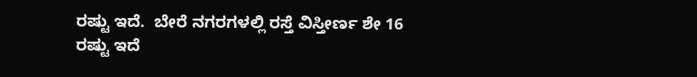ರಷ್ಟು ಇದೆ.  ಬೇರೆ ನಗರಗಳಲ್ಲಿ ರಸ್ತೆ ವಿಸ್ತೀರ್ಣ ಶೇ 16 ರಷ್ಟು ಇದೆ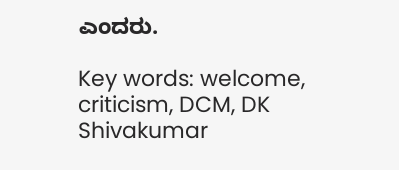ಎಂದರು.

Key words: welcome, criticism, DCM, DK Shivakumar